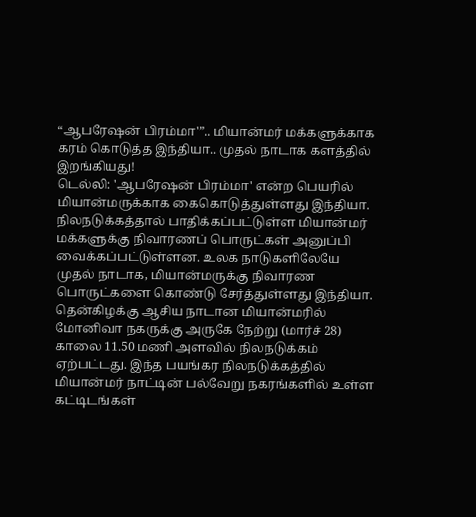“ஆபரேஷன் பிரம்மா'”.. மியான்மர் மக்களுக்காக கரம் கொடுத்த இந்தியா.. முதல் நாடாக களத்தில் இறங்கியது!
டெல்லி: 'ஆபரேஷன் பிரம்மா' என்ற பெயரில் மியான்மருக்காக கைகொடுத்துள்ளது இந்தியா. நிலநடுக்கத்தால் பாதிக்கப்பட்டுள்ள மியான்மர் மக்களுக்கு நிவாரணப் பொருட்கள் அனுப்பி வைக்கப்பட்டுள்ளன. உலக நாடுகளிலேயே முதல் நாடாக, மியான்மருக்கு நிவாரண பொருட்களை கொண்டு சேர்த்துள்ளது இந்தியா.
தென்கிழக்கு ஆசிய நாடான மியான்மரில் மோனிவா நகருக்கு அருகே நேற்று (மார்ச் 28) காலை 11.50 மணி அளவில் நிலநடுக்கம் ஏற்பட்டது. இந்த பயங்கர நிலநடுக்கத்தில் மியான்மர் நாட்டின் பல்வேறு நகரங்களில் உள்ள கட்டிடங்கள்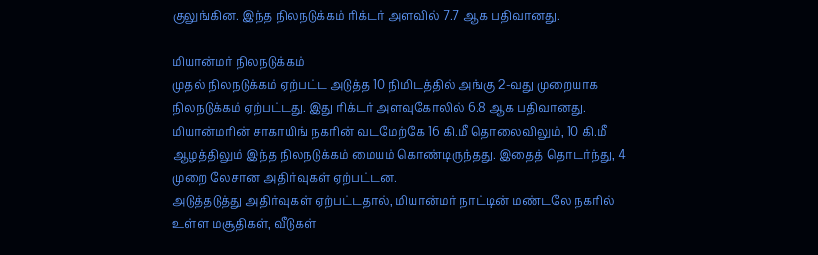குலுங்கின. இந்த நிலநடுக்கம் ரிக்டர் அளவில் 7.7 ஆக பதிவானது.

மியான்மர் நிலநடுக்கம்
முதல் நிலநடுக்கம் ஏற்பட்ட அடுத்த 10 நிமிடத்தில் அங்கு 2-வது முறையாக நிலநடுக்கம் ஏற்பட்டது. இது ரிக்டர் அளவுகோலில் 6.8 ஆக பதிவானது. மியான்மரின் சாகாயிங் நகரின் வடமேற்கே 16 கி.மீ தொலைவிலும், 10 கி.மீ ஆழத்திலும் இந்த நிலநடுக்கம் மையம் கொண்டிருந்தது. இதைத் தொடர்ந்து, 4 முறை லேசான அதிர்வுகள் ஏற்பட்டன.
அடுத்தடுத்து அதிர்வுகள் ஏற்பட்டதால், மியான்மர் நாட்டின் மண்டலே நகரில் உள்ள மசூதிகள், வீடுகள்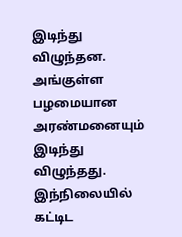இடிந்து விழுந்தன. அங்குள்ள பழமையான அரண்மனையும் இடிந்து விழுந்தது. இந்நிலையில் கட்டிட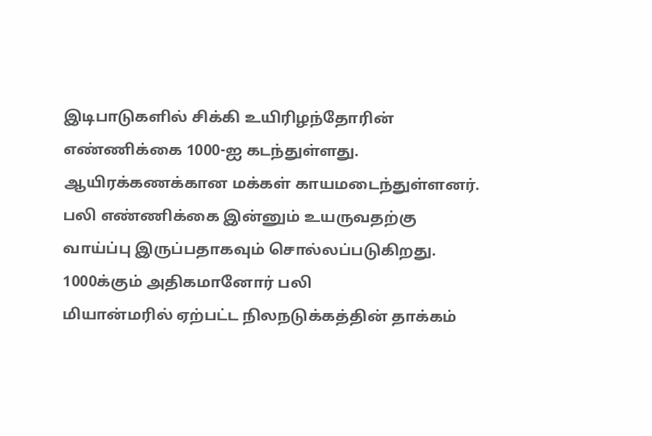இடிபாடுகளில் சிக்கி உயிரிழந்தோரின் எண்ணிக்கை 1000-ஐ கடந்துள்ளது. ஆயிரக்கணக்கான மக்கள் காயமடைந்துள்ளனர். பலி எண்ணிக்கை இன்னும் உயருவதற்கு வாய்ப்பு இருப்பதாகவும் சொல்லப்படுகிறது.
1000க்கும் அதிகமானோர் பலி
மியான்மரில் ஏற்பட்ட நிலநடுக்கத்தின் தாக்கம்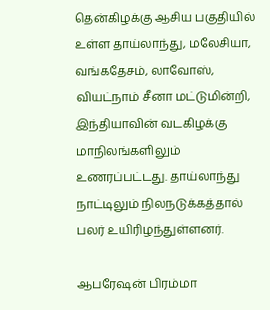தென்கிழக்கு ஆசிய பகுதியில் உள்ள தாய்லாந்து, மலேசியா, வங்கதேசம், லாவோஸ், வியட்நாம் சீனா மட்டுமின்றி, இந்தியாவின் வடகிழக்கு மாநிலங்களிலும் உணரப்பட்டது. தாய்லாந்து நாட்டிலும் நிலநடுக்கத்தால் பலர் உயிரிழந்துள்ளனர்.

ஆபரேஷன் பிரம்மா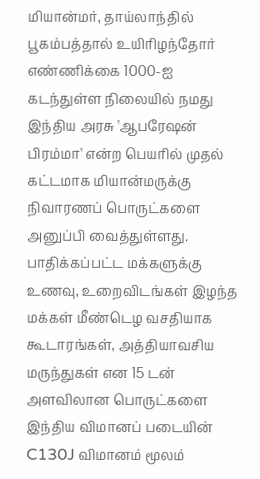மியான்மர், தாய்லாந்தில் பூகம்பத்தால் உயிரிழந்தோர் எண்ணிக்கை 1000-ஐ கடந்துள்ள நிலையில் நமது இந்திய அரசு 'ஆபரேஷன் பிரம்மா' என்ற பெயரில் முதல் கட்டமாக மியான்மருக்கு நிவாரணப் பொருட்களை அனுப்பி வைத்துள்ளது. பாதிக்கப்பட்ட மக்களுக்கு உணவு, உறைவிடங்கள் இழந்த மக்கள் மீண்டெழ வசதியாக கூடாரங்கள், அத்தியாவசிய மருந்துகள் என 15 டன் அளவிலான பொருட்களை இந்திய விமானப் படையின் C130J விமானம் மூலம்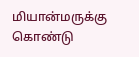மியான்மருக்கு கொண்டு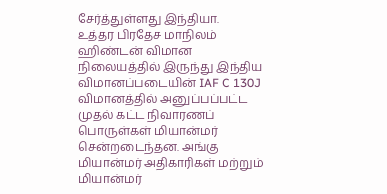சேர்த்துள்ளது இந்தியா.
உத்தர பிரதேச மாநிலம் ஹிண்டன் விமான நிலையத்தில் இருந்து இந்திய விமானப்படையின் IAF C 130J விமானத்தில் அனுப்பப்பட்ட முதல் கட்ட நிவாரணப் பொருள்கள் மியான்மர் சென்றடைந்தன. அங்கு மியான்மர் அதிகாரிகள் மற்றும் மியான்மர்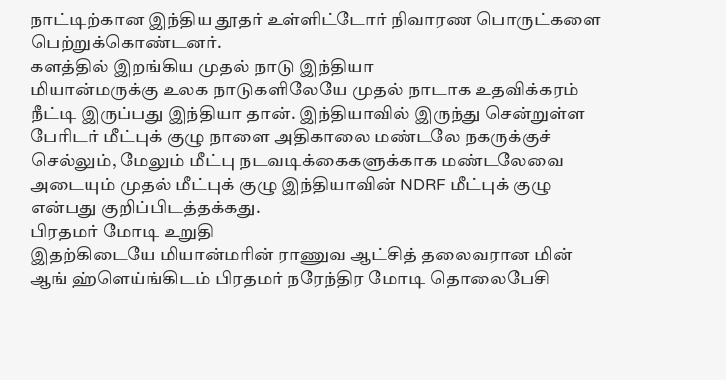நாட்டிற்கான இந்திய தூதர் உள்ளிட்டோர் நிவாரண பொருட்களை பெற்றுக்கொண்டனர்.
களத்தில் இறங்கிய முதல் நாடு இந்தியா
மியான்மருக்கு உலக நாடுகளிலேயே முதல் நாடாக உதவிக்கரம் நீட்டி இருப்பது இந்தியா தான். இந்தியாவில் இருந்து சென்றுள்ள பேரிடர் மீட்புக் குழு நாளை அதிகாலை மண்டலே நகருக்குச் செல்லும், மேலும் மீட்பு நடவடிக்கைகளுக்காக மண்டலேவை அடையும் முதல் மீட்புக் குழு இந்தியாவின் NDRF மீட்புக் குழு என்பது குறிப்பிடத்தக்கது.
பிரதமர் மோடி உறுதி
இதற்கிடையே மியான்மரின் ராணுவ ஆட்சித் தலைவரான மின் ஆங் ஹ்ளெய்ங்கிடம் பிரதமர் நரேந்திர மோடி தொலைபேசி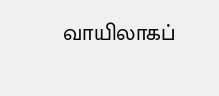வாயிலாகப்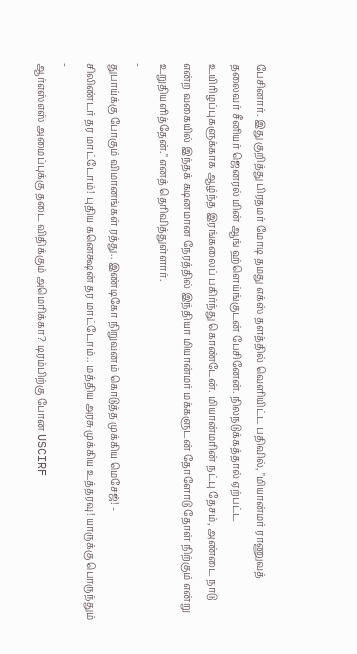பேசினார். இது குறித்து பிரதமர் மோடி தமது எக்ஸ் தளத்தில் வெளியிட்ட பதிவில், "மியான்மர் ராணுவத் தலைவர் சீனியர் ஜெனரல் மின் ஆங் ஹ்ளெய்ங்குடன் பேசினேன். நிலநடுக்கத்தால் ஏற்பட்ட உயிரிழப்புகளுக்காக ஆழ்ந்த இரங்கலைப் பகிர்ந்து கொண்டேன். மியான்மரின் நட்பு தேசம், அண்டை நாடு என்ற வகையில் இந்தக் கடினமான நேரத்தில் இந்தியா மியான்மர் மக்களுடன் தோளோடு தோள் நிற்கும் என்று உறுதியளித்தேன்." எனத் தெரிவித்துள்ளார்.
-
துபாய்க்கு போகும் விமானங்கள் ரத்து.. இண்டிகோ நிறுவனம் கொடுத்த முக்கிய மெசேஜ்! -
சிலிண்டர் தர மாட்டோம்! புதிய கனெக்ஷன் தர மாட்டோம்.. மத்திய அரசு முக்கிய உத்தரவு! யாருக்கு பொருந்தும் -
ஆர்எஸ்எஸ் அமைப்புக்கு தடை விதிக்கும் அமெரிக்கா? டிரம்பிற்கு போன USCIRF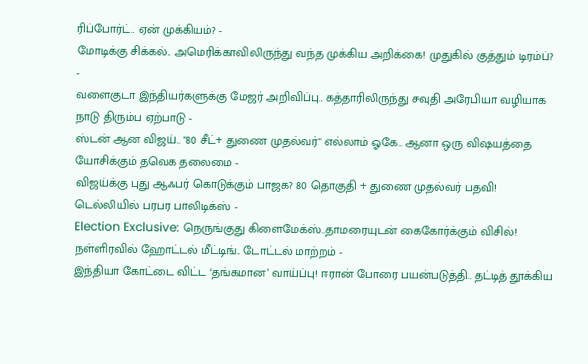ரிப்போர்ட்.. ஏன் முக்கியம்? -
மோடிக்கு சிக்கல்.. அமெரிக்காவிலிருந்து வந்த முக்கிய அறிக்கை! முதுகில் குத்தும் டிரம்ப்? -
வளைகுடா இந்தியர்களுக்கு மேஜர் அறிவிப்பு.. கத்தாரிலிருந்து சவுதி அரேபியா வழியாக நாடு திரும்ப ஏற்பாடு -
ஸ்டன் ஆன விஜய்.. "80 சீட்+ துணை முதல்வர்" எல்லாம் ஓகே.. ஆனா ஒரு விஷயத்தை யோசிக்கும் தவெக தலைமை -
விஜய்க்கு புது ஆஃபர் கொடுக்கும் பாஜக? 80 தொகுதி + துணை முதல்வர் பதவி! டெல்லியில் பரபர பாலிடிக்ஸ் -
Election Exclusive: நெருங்குது கிளைமேக்ஸ்..தாமரையுடன் கைகோர்க்கும் விசில்! நள்ளிரவில் ஹோட்டல் மீட்டிங்.. டோட்டல் மாற்றம் -
இந்தியா கோட்டை விட்ட ‘தங்கமான’ வாய்ப்பு! ஈரான் போரை பயன்படுத்தி.. தட்டித் தூக்கிய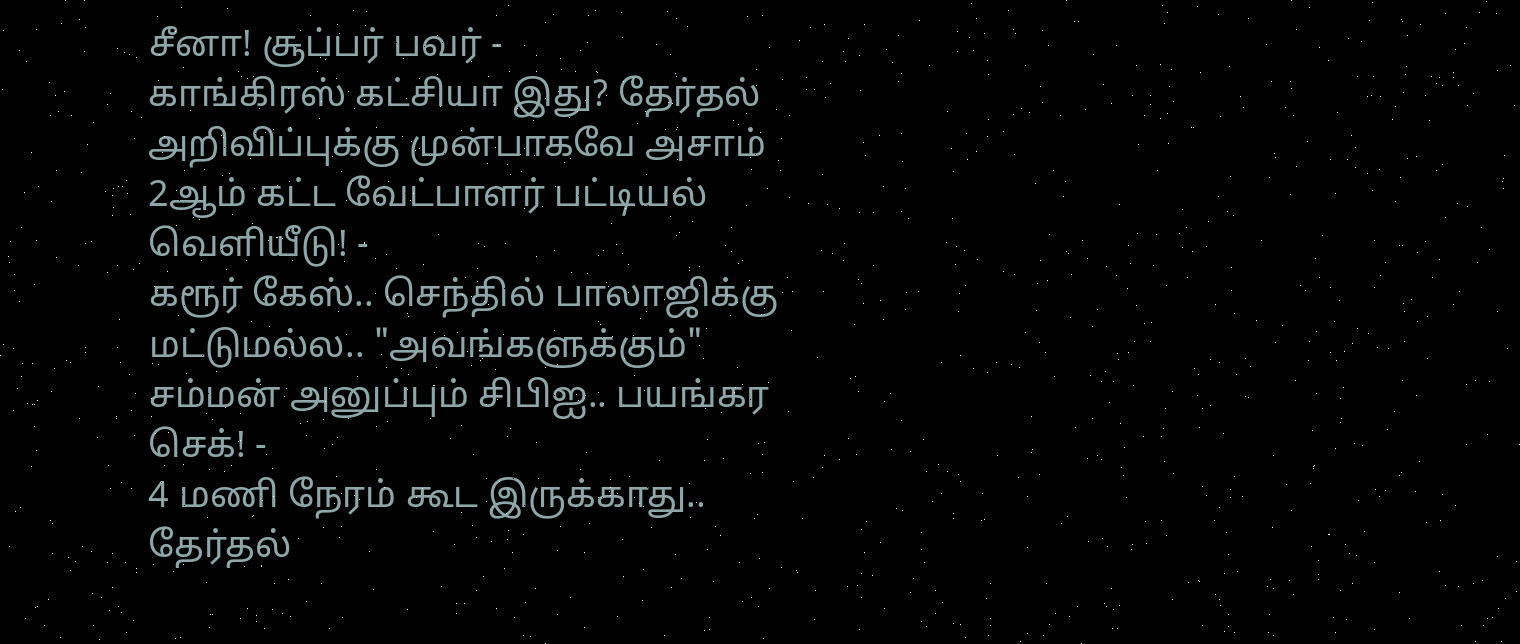சீனா! சூப்பர் பவர் -
காங்கிரஸ் கட்சியா இது? தேர்தல் அறிவிப்புக்கு முன்பாகவே அசாம் 2ஆம் கட்ட வேட்பாளர் பட்டியல் வெளியீடு! -
கரூர் கேஸ்.. செந்தில் பாலாஜிக்கு மட்டுமல்ல.. "அவங்களுக்கும்" சம்மன் அனுப்பும் சிபிஐ.. பயங்கர செக்! -
4 மணி நேரம் கூட இருக்காது.. தேர்தல்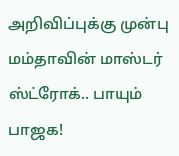அறிவிப்புக்கு முன்பு மம்தாவின் மாஸ்டர் ஸ்ட்ரோக்.. பாயும் பாஜக!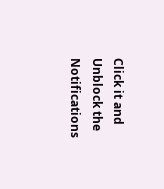Click it and Unblock the Notifications